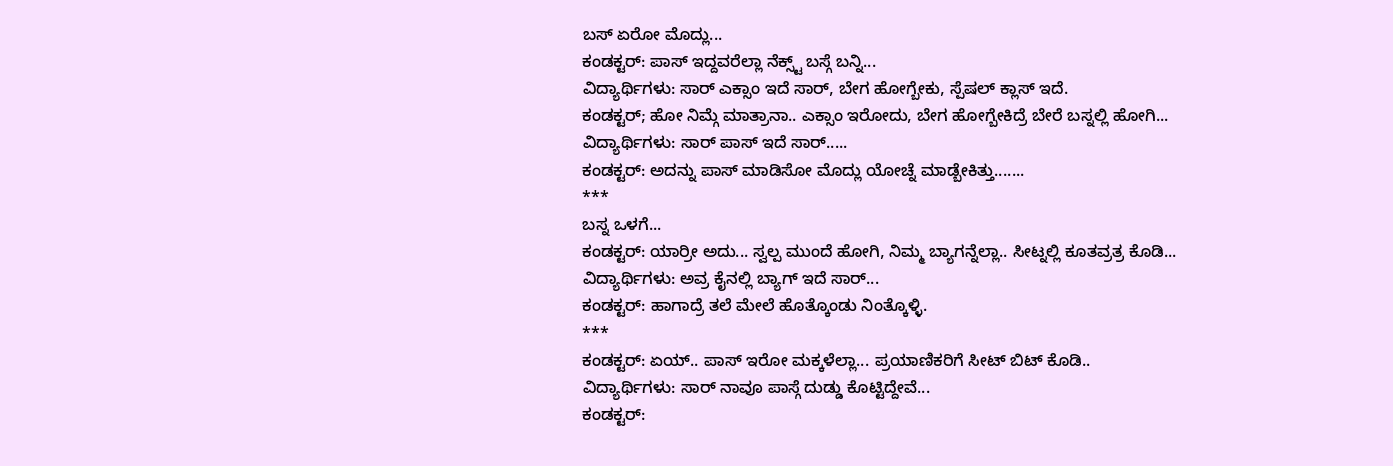ಬಸ್ ಏರೋ ಮೊದ್ಲು...
ಕಂಡಕ್ಟರ್: ಪಾಸ್ ಇದ್ದವರೆಲ್ಲಾ ನೆಕ್ಸ್ಟ್ ಬಸ್ಗೆ ಬನ್ನಿ...
ವಿದ್ಯಾರ್ಥಿಗಳು: ಸಾರ್ ಎಕ್ಸಾಂ ಇದೆ ಸಾರ್, ಬೇಗ ಹೋಗ್ಬೇಕು, ಸ್ಪೆಷಲ್ ಕ್ಲಾಸ್ ಇದೆ.
ಕಂಡಕ್ಟರ್; ಹೋ ನಿಮ್ಗೆ ಮಾತ್ರಾನಾ.. ಎಕ್ಸಾಂ ಇರೋದು, ಬೇಗ ಹೋಗ್ಬೇಕಿದ್ರೆ ಬೇರೆ ಬಸ್ನಲ್ಲಿ ಹೋಗಿ...
ವಿದ್ಯಾರ್ಥಿಗಳು: ಸಾರ್ ಪಾಸ್ ಇದೆ ಸಾರ್.....
ಕಂಡಕ್ಟರ್: ಅದನ್ನು ಪಾಸ್ ಮಾಡಿಸೋ ಮೊದ್ಲು ಯೋಚ್ನೆ ಮಾಡ್ಬೇಕಿತ್ತು.......
***
ಬಸ್ನ ಒಳಗೆ...
ಕಂಡಕ್ಟರ್: ಯಾರ್ರೀ ಅದು... ಸ್ವಲ್ಪ ಮುಂದೆ ಹೋಗಿ, ನಿಮ್ಮ ಬ್ಯಾಗನ್ನೆಲ್ಲಾ.. ಸೀಟ್ನಲ್ಲಿ ಕೂತವ್ರತ್ರ ಕೊಡಿ... ವಿದ್ಯಾರ್ಥಿಗಳು: ಅವ್ರ ಕೈನಲ್ಲಿ ಬ್ಯಾಗ್ ಇದೆ ಸಾರ್...
ಕಂಡಕ್ಟರ್: ಹಾಗಾದ್ರೆ ತಲೆ ಮೇಲೆ ಹೊತ್ಕೊಂಡು ನಿಂತ್ಕೊಳ್ಳಿ.
***
ಕಂಡಕ್ಟರ್: ಏಯ್.. ಪಾಸ್ ಇರೋ ಮಕ್ಕಳೆಲ್ಲಾ... ಪ್ರಯಾಣಿಕರಿಗೆ ಸೀಟ್ ಬಿಟ್ ಕೊಡಿ..
ವಿದ್ಯಾರ್ಥಿಗಳು: ಸಾರ್ ನಾವೂ ಪಾಸ್ಗೆ ದುಡ್ಡು ಕೊಟ್ಟಿದ್ದೇವೆ...
ಕಂಡಕ್ಟರ್: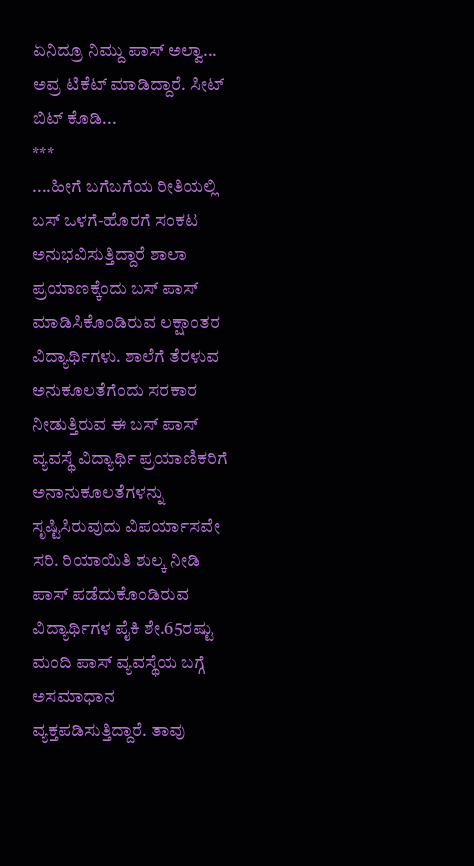ಏನಿದ್ರೂ ನಿಮ್ದು ಪಾಸ್ ಅಲ್ವಾ... ಅವ್ರ ಟಿಕೆಟ್ ಮಾಡಿದ್ದಾರೆ. ಸೀಟ್ ಬಿಟ್ ಕೊಡಿ...
***
....ಹೀಗೆ ಬಗೆಬಗೆಯ ರೀತಿಯಲ್ಲಿ ಬಸ್ ಒಳಗೆ-ಹೊರಗೆ ಸಂಕಟ ಅನುಭವಿಸುತ್ತಿದ್ದಾರೆ ಶಾಲಾ ಪ್ರಯಾಣಕ್ಕೆಂದು ಬಸ್ ಪಾಸ್ ಮಾಡಿಸಿಕೊಂಡಿರುವ ಲಕ್ಷಾಂತರ ವಿದ್ಯಾರ್ಥಿಗಳು. ಶಾಲೆಗೆ ತೆರಳುವ ಅನುಕೂಲತೆಗೆಂದು ಸರಕಾರ ನೀಡುತ್ತಿರುವ ಈ ಬಸ್ ಪಾಸ್ ವ್ಯವಸ್ಥೆ ವಿದ್ಯಾರ್ಥಿ ಪ್ರಯಾಣಿಕರಿಗೆ ಅನಾನುಕೂಲತೆಗಳನ್ನು ಸೃಷ್ಟಿಸಿರುವುದು ವಿಪರ್ಯಾಸವೇ ಸರಿ. ರಿಯಾಯಿತಿ ಶುಲ್ಕ ನೀಡಿ ಪಾಸ್ ಪಡೆದುಕೊಂಡಿರುವ ವಿದ್ಯಾರ್ಥಿಗಳ ಪೈಕಿ ಶೇ.65ರಷ್ಟು ಮಂದಿ ಪಾಸ್ ವ್ಯವಸ್ಥೆಯ ಬಗ್ಗೆ ಅಸಮಾಧಾನ ವ್ಯಕ್ತಪಡಿಸುತ್ತಿದ್ದಾರೆ. ತಾವು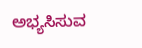ಅಭ್ಯಸಿಸುವ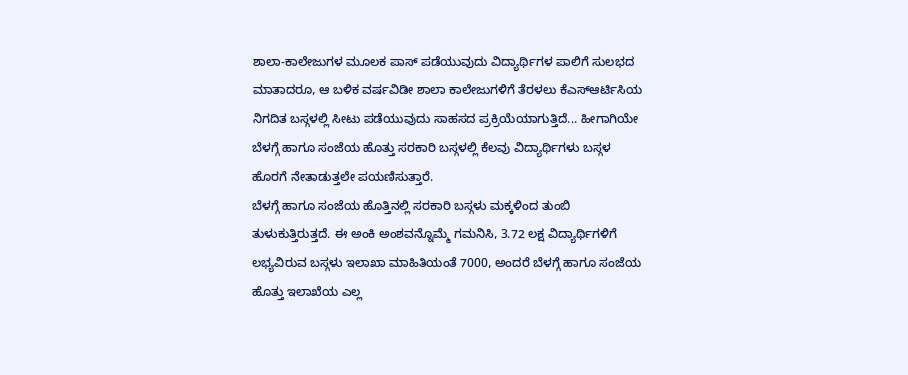ಶಾಲಾ-ಕಾಲೇಜುಗಳ ಮೂಲಕ ಪಾಸ್ ಪಡೆಯುವುದು ವಿದ್ಯಾರ್ಥಿಗಳ ಪಾಲಿಗೆ ಸುಲಭದ ಮಾತಾದರೂ, ಆ ಬಳಿಕ ವರ್ಷವಿಡೀ ಶಾಲಾ ಕಾಲೇಜುಗಳಿಗೆ ತೆರಳಲು ಕೆಎಸ್ಆರ್ಟಿಸಿಯ ನಿಗದಿತ ಬಸ್ಗಳಲ್ಲಿ ಸೀಟು ಪಡೆಯುವುದು ಸಾಹಸದ ಪ್ರಕ್ರಿಯೆಯಾಗುತ್ತಿದೆ... ಹೀಗಾಗಿಯೇ ಬೆಳಗ್ಗೆ ಹಾಗೂ ಸಂಜೆಯ ಹೊತ್ತು ಸರಕಾರಿ ಬಸ್ಗಳಲ್ಲಿ ಕೆಲವು ವಿದ್ಯಾರ್ಥಿಗಳು ಬಸ್ಗಳ ಹೊರಗೆ ನೇತಾಡುತ್ತಲೇ ಪಯಣಿಸುತ್ತಾರೆ.
ಬೆಳಗ್ಗೆ ಹಾಗೂ ಸಂಜೆಯ ಹೊತ್ತಿನಲ್ಲಿ ಸರಕಾರಿ ಬಸ್ಗಳು ಮಕ್ಕಳಿಂದ ತುಂಬಿ ತುಳುಕುತ್ತಿರುತ್ತದೆ. ಈ ಅಂಕಿ ಅಂಶವನ್ನೊಮ್ಮೆ ಗಮನಿಸಿ, 3.72 ಲಕ್ಷ ವಿದ್ಯಾರ್ಥಿಗಳಿಗೆ ಲಭ್ಯವಿರುವ ಬಸ್ಗಳು ಇಲಾಖಾ ಮಾಹಿತಿಯಂತೆ 7000, ಅಂದರೆ ಬೆಳಗ್ಗೆ ಹಾಗೂ ಸಂಜೆಯ ಹೊತ್ತು ಇಲಾಖೆಯ ಎಲ್ಲ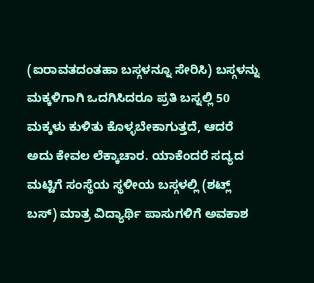(ಐರಾವತದಂತಹಾ ಬಸ್ಗಳನ್ನೂ ಸೇರಿಸಿ) ಬಸ್ಗಳನ್ನು ಮಕ್ಕಳಿಗಾಗಿ ಒದಗಿಸಿದರೂ ಪ್ರತಿ ಬಸ್ನಲ್ಲಿ 50 ಮಕ್ಕಳು ಕುಳಿತು ಕೊಳ್ಳಬೇಕಾಗುತ್ತದೆ, ಆದರೆ ಅದು ಕೇವಲ ಲೆಕ್ಕಾಚಾರ. ಯಾಕೆಂದರೆ ಸದ್ಯದ ಮಟ್ಟಿಗೆ ಸಂಸ್ಥೆಯ ಸ್ಥಳೀಯ ಬಸ್ಗಳಲ್ಲಿ (ಶಟ್ಲ್ ಬಸ್) ಮಾತ್ರ ವಿದ್ಯಾರ್ಥಿ ಪಾಸುಗಳಿಗೆ ಅವಕಾಶ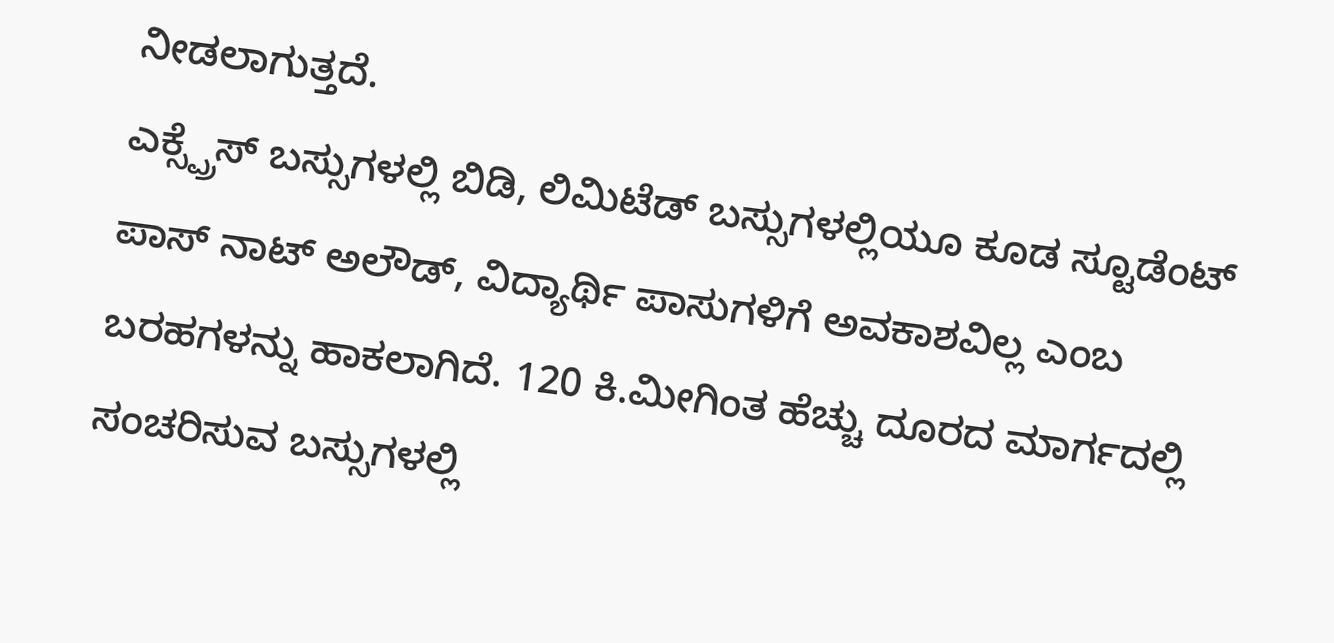ನೀಡಲಾಗುತ್ತದೆ.
ಎಕ್ಸ್ಪ್ರೆಸ್ ಬಸ್ಸುಗಳಲ್ಲಿ ಬಿಡಿ, ಲಿಮಿಟೆಡ್ ಬಸ್ಸುಗಳಲ್ಲಿಯೂ ಕೂಡ ಸ್ಟೂಡೆಂಟ್ ಪಾಸ್ ನಾಟ್ ಅಲೌಡ್, ವಿದ್ಯಾರ್ಥಿ ಪಾಸುಗಳಿಗೆ ಅವಕಾಶವಿಲ್ಲ ಎಂಬ ಬರಹಗಳನ್ನು ಹಾಕಲಾಗಿದೆ. 120 ಕಿ.ಮೀಗಿಂತ ಹೆಚ್ಚು ದೂರದ ಮಾರ್ಗದಲ್ಲಿ ಸಂಚರಿಸುವ ಬಸ್ಸುಗಳಲ್ಲಿ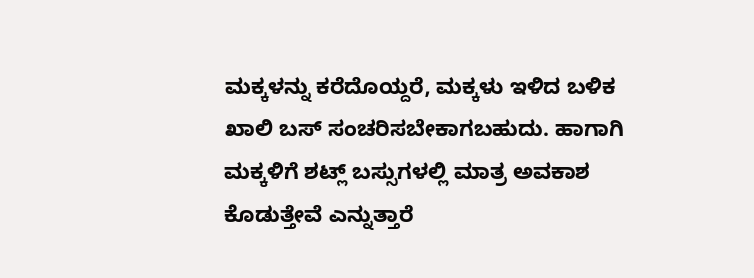ಮಕ್ಕಳನ್ನು ಕರೆದೊಯ್ದರೆ, ಮಕ್ಕಳು ಇಳಿದ ಬಳಿಕ ಖಾಲಿ ಬಸ್ ಸಂಚರಿಸಬೇಕಾಗಬಹುದು. ಹಾಗಾಗಿ ಮಕ್ಕಳಿಗೆ ಶಟ್ಲ್ ಬಸ್ಸುಗಳಲ್ಲಿ ಮಾತ್ರ ಅವಕಾಶ ಕೊಡುತ್ತೇವೆ ಎನ್ನುತ್ತಾರೆ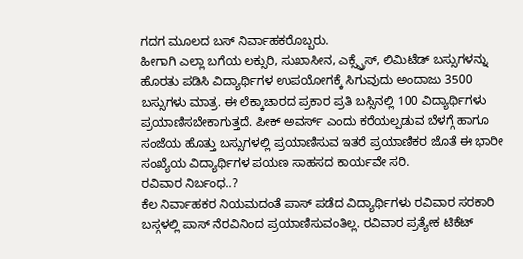ಗದಗ ಮೂಲದ ಬಸ್ ನಿರ್ವಾಹಕರೊಬ್ಬರು.
ಹೀಗಾಗಿ ಎಲ್ಲಾ ಬಗೆಯ ಲಕ್ಸುರಿ, ಸುಖಾಸೀನ, ಎಕ್ಸ್ಪ್ರೆಸ್, ಲಿಮಿಟೆಡ್ ಬಸ್ಸುಗಳನ್ನು ಹೊರತು ಪಡಿಸಿ ವಿದ್ಯಾರ್ಥಿಗಳ ಉಪಯೋಗಕ್ಕೆ ಸಿಗುವುದು ಅಂದಾಜು 3500 ಬಸ್ಸುಗಳು ಮಾತ್ರ. ಈ ಲೆಕ್ಕಾಚಾರದ ಪ್ರಕಾರ ಪ್ರತಿ ಬಸ್ಸಿನಲ್ಲಿ 100 ವಿದ್ಯಾರ್ಥಿಗಳು ಪ್ರಯಾಣಿಸಬೇಕಾಗುತ್ತದೆ. ಪೀಕ್ ಅವರ್ಸ್ ಎಂದು ಕರೆಯಲ್ಪಡುವ ಬೆಳಗ್ಗೆ ಹಾಗೂ ಸಂಜೆಯ ಹೊತ್ತು ಬಸ್ಸುಗಳಲ್ಲಿ ಪ್ರಯಾಣಿಸುವ ಇತರೆ ಪ್ರಯಾಣಿಕರ ಜೊತೆ ಈ ಭಾರೀ ಸಂಖ್ಯೆಯ ವಿದ್ಯಾರ್ಥಿಗಳ ಪಯಣ ಸಾಹಸದ ಕಾರ್ಯವೇ ಸರಿ.
ರವಿವಾರ ನಿರ್ಬಂಧ..?
ಕೆಲ ನಿರ್ವಾಹಕರ ನಿಯಮದಂತೆ ಪಾಸ್ ಪಡೆದ ವಿದ್ಯಾರ್ಥಿಗಳು ರವಿವಾರ ಸರಕಾರಿ ಬಸ್ಗಳಲ್ಲಿ ಪಾಸ್ ನೆರವಿನಿಂದ ಪ್ರಯಾಣಿಸುವಂತಿಲ್ಲ. ರವಿವಾರ ಪ್ರತ್ಯೇಕ ಟಿಕೆಟ್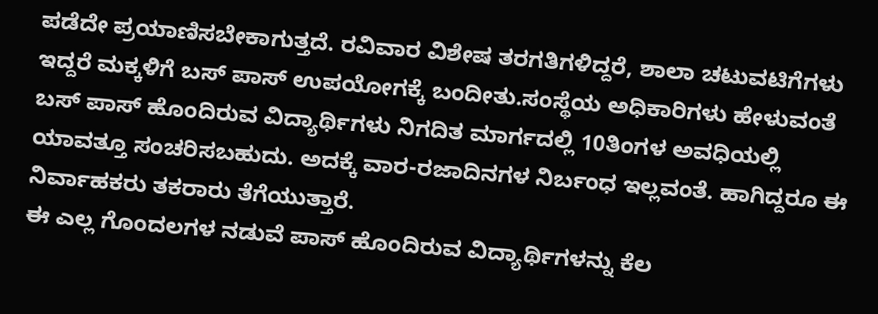ಪಡೆದೇ ಪ್ರಯಾಣಿಸಬೇಕಾಗುತ್ತದೆ. ರವಿವಾರ ವಿಶೇಷ ತರಗತಿಗಳಿದ್ದರೆ, ಶಾಲಾ ಚಟುವಟಿಗೆಗಳು ಇದ್ದರೆ ಮಕ್ಕಳಿಗೆ ಬಸ್ ಪಾಸ್ ಉಪಯೋಗಕ್ಕೆ ಬಂದೀತು.ಸಂಸ್ಥೆಯ ಅಧಿಕಾರಿಗಳು ಹೇಳುವಂತೆ ಬಸ್ ಪಾಸ್ ಹೊಂದಿರುವ ವಿದ್ಯಾರ್ಥಿಗಳು ನಿಗದಿತ ಮಾರ್ಗದಲ್ಲಿ 10ತಿಂಗಳ ಅವಧಿಯಲ್ಲಿ ಯಾವತ್ತೂ ಸಂಚರಿಸಬಹುದು. ಅದಕ್ಕೆ ವಾರ-ರಜಾದಿನಗಳ ನಿರ್ಬಂಧ ಇಲ್ಲವಂತೆ. ಹಾಗಿದ್ದರೂ ಈ ನಿರ್ವಾಹಕರು ತಕರಾರು ತೆಗೆಯುತ್ತಾರೆ.
ಈ ಎಲ್ಲ ಗೊಂದಲಗಳ ನಡುವೆ ಪಾಸ್ ಹೊಂದಿರುವ ವಿದ್ಯಾರ್ಥಿಗಳನ್ನು ಕೆಲ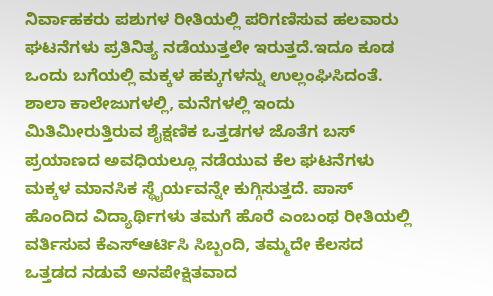ನಿರ್ವಾಹಕರು ಪಶುಗಳ ರೀತಿಯಲ್ಲಿ ಪರಿಗಣಿಸುವ ಹಲವಾರು ಘಟನೆಗಳು ಪ್ರತಿನಿತ್ಯ ನಡೆಯುತ್ತಲೇ ಇರುತ್ತದೆ.ಇದೂ ಕೂಡ ಒಂದು ಬಗೆಯಲ್ಲಿ ಮಕ್ಕಳ ಹಕ್ಕುಗಳನ್ನು ಉಲ್ಲಂಘಿಸಿದಂತೆ. ಶಾಲಾ ಕಾಲೇಜುಗಳಲ್ಲಿ, ಮನೆಗಳಲ್ಲಿ ಇಂದು ಮಿತಿಮೀರುತ್ತಿರುವ ಶೈಕ್ಷಣಿಕ ಒತ್ತಡಗಳ ಜೊತೆಗ ಬಸ್ ಪ್ರಯಾಣದ ಅವಧಿಯಲ್ಲೂ ನಡೆಯುವ ಕೆಲ ಘಟನೆಗಳು ಮಕ್ಕಳ ಮಾನಸಿಕ ಸ್ಥೈರ್ಯವನ್ನೇ ಕುಗ್ಗಿಸುತ್ತದೆ. ಪಾಸ್ ಹೊಂದಿದ ವಿದ್ಯಾರ್ಥಿಗಳು ತಮಗೆ ಹೊರೆ ಎಂಬಂಥ ರೀತಿಯಲ್ಲಿ ವರ್ತಿಸುವ ಕೆಎಸ್ಆರ್ಟಿಸಿ ಸಿಬ್ಬಂದಿ, ತಮ್ಮದೇ ಕೆಲಸದ ಒತ್ತಡದ ನಡುವೆ ಅನಪೇಕ್ಷಿತವಾದ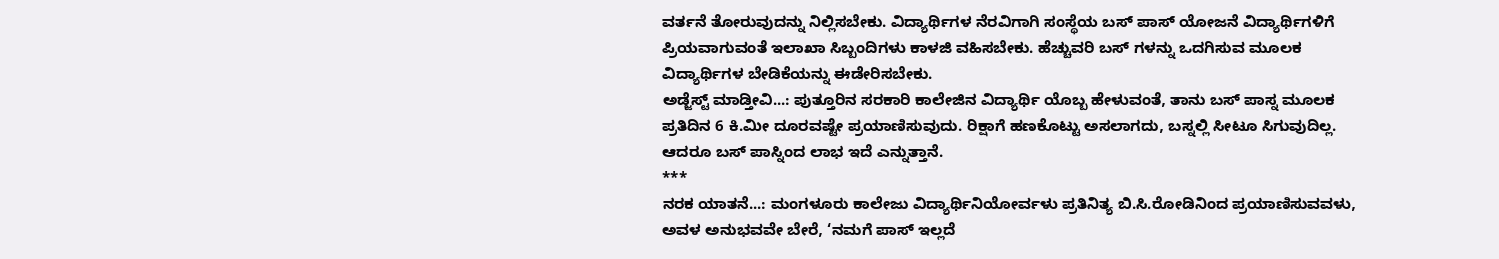ವರ್ತನೆ ತೋರುವುದನ್ನು ನಿಲ್ಲಿಸಬೇಕು. ವಿದ್ಯಾರ್ಥಿಗಳ ನೆರವಿಗಾಗಿ ಸಂಸ್ಥೆಯ ಬಸ್ ಪಾಸ್ ಯೋಜನೆ ವಿದ್ಯಾರ್ಥಿಗಳಿಗೆ ಪ್ರಿಯವಾಗುವಂತೆ ಇಲಾಖಾ ಸಿಬ್ಬಂದಿಗಳು ಕಾಳಜಿ ವಹಿಸಬೇಕು. ಹೆಚ್ಚುವರಿ ಬಸ್ ಗಳನ್ನು ಒದಗಿಸುವ ಮೂಲಕ ವಿದ್ಯಾರ್ಥಿಗಳ ಬೇಡಿಕೆಯನ್ನು ಈಡೇರಿಸಬೇಕು.
ಅಡ್ಜೆಸ್ಟ್ ಮಾಡ್ತೀವಿ...: ಪುತ್ತೂರಿನ ಸರಕಾರಿ ಕಾಲೇಜಿನ ವಿದ್ಯಾರ್ಥಿ ಯೊಬ್ಬ ಹೇಳುವಂತೆ, ತಾನು ಬಸ್ ಪಾಸ್ನ ಮೂಲಕ ಪ್ರತಿದಿನ 6 ಕಿ.ಮೀ ದೂರವಷ್ಟೇ ಪ್ರಯಾಣಿಸುವುದು. ರಿಕ್ಷಾಗೆ ಹಣಕೊಟ್ಟು ಅಸಲಾಗದು, ಬಸ್ನಲ್ಲಿ ಸೀಟೂ ಸಿಗುವುದಿಲ್ಲ. ಆದರೂ ಬಸ್ ಪಾಸ್ನಿಂದ ಲಾಭ ಇದೆ ಎನ್ನುತ್ತಾನೆ.
***
ನರಕ ಯಾತನೆ...: ಮಂಗಳೂರು ಕಾಲೇಜು ವಿದ್ಯಾರ್ಥಿನಿಯೋರ್ವಳು ಪ್ರತಿನಿತ್ಯ ಬಿ.ಸಿ.ರೋಡಿನಿಂದ ಪ್ರಯಾಣಿಸುವವಳು, ಅವಳ ಅನುಭವವೇ ಬೇರೆ, ‘ನಮಗೆ ಪಾಸ್ ಇಲ್ಲದೆ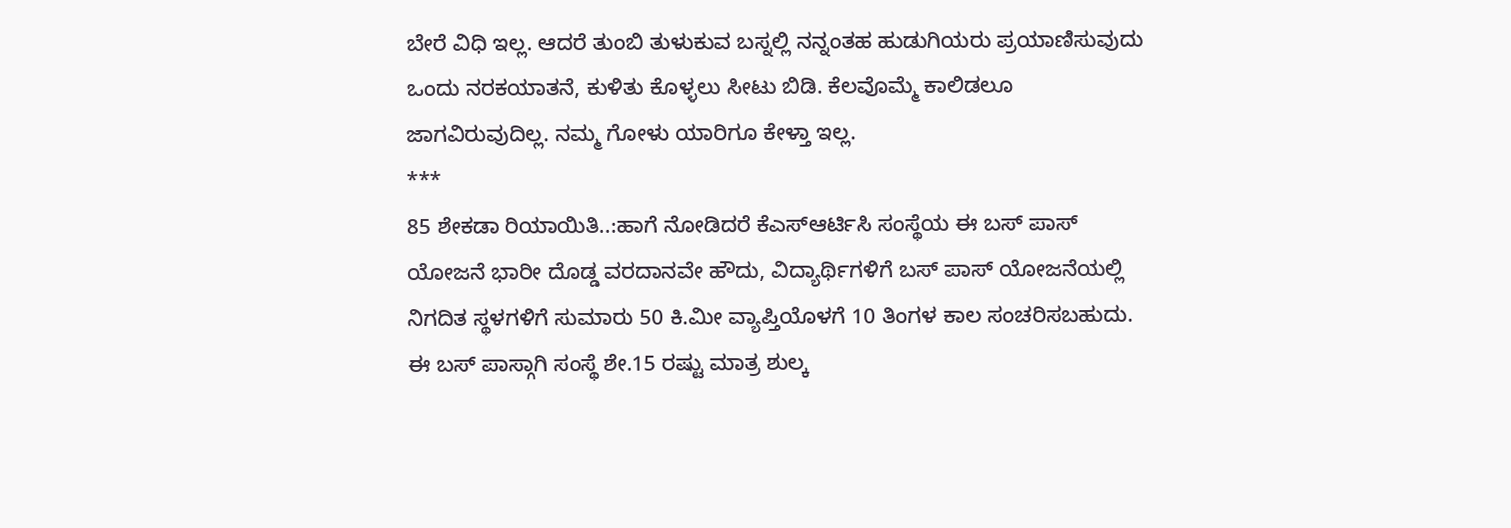ಬೇರೆ ವಿಧಿ ಇಲ್ಲ. ಆದರೆ ತುಂಬಿ ತುಳುಕುವ ಬಸ್ನಲ್ಲಿ ನನ್ನಂತಹ ಹುಡುಗಿಯರು ಪ್ರಯಾಣಿಸುವುದು ಒಂದು ನರಕಯಾತನೆ, ಕುಳಿತು ಕೊಳ್ಳಲು ಸೀಟು ಬಿಡಿ. ಕೆಲವೊಮ್ಮೆ ಕಾಲಿಡಲೂ ಜಾಗವಿರುವುದಿಲ್ಲ. ನಮ್ಮ ಗೋಳು ಯಾರಿಗೂ ಕೇಳ್ತಾ ಇಲ್ಲ.
***
85 ಶೇಕಡಾ ರಿಯಾಯಿತಿ..:ಹಾಗೆ ನೋಡಿದರೆ ಕೆಎಸ್ಆರ್ಟಿಸಿ ಸಂಸ್ಥೆಯ ಈ ಬಸ್ ಪಾಸ್ ಯೋಜನೆ ಭಾರೀ ದೊಡ್ಡ ವರದಾನವೇ ಹೌದು, ವಿದ್ಯಾರ್ಥಿಗಳಿಗೆ ಬಸ್ ಪಾಸ್ ಯೋಜನೆಯಲ್ಲಿ ನಿಗದಿತ ಸ್ಥಳಗಳಿಗೆ ಸುಮಾರು 50 ಕಿ.ಮೀ ವ್ಯಾಪ್ತಿಯೊಳಗೆ 10 ತಿಂಗಳ ಕಾಲ ಸಂಚರಿಸಬಹುದು. ಈ ಬಸ್ ಪಾಸ್ಗಾಗಿ ಸಂಸ್ಥೆ ಶೇ.15 ರಷ್ಟು ಮಾತ್ರ ಶುಲ್ಕ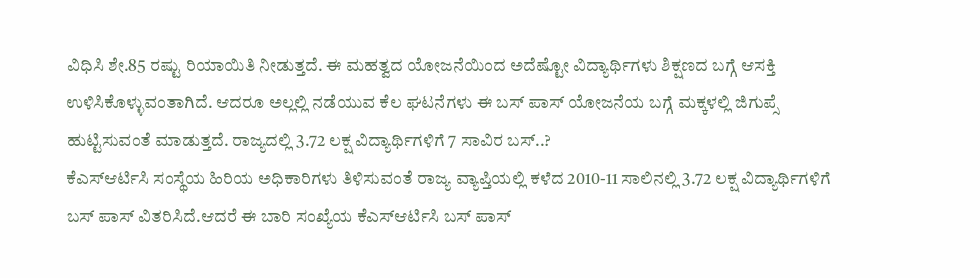ವಿಧಿಸಿ ಶೇ.85 ರಷ್ಟು ರಿಯಾಯಿತಿ ನೀಡುತ್ತದೆ. ಈ ಮಹತ್ವದ ಯೋಜನೆಯಿಂದ ಅದೆಷ್ಟೋ ವಿದ್ಯಾರ್ಥಿಗಳು ಶಿಕ್ಷಣದ ಬಗ್ಗೆ ಆಸಕ್ತಿ ಉಳಿಸಿಕೊಳ್ಳುವಂತಾಗಿದೆ. ಆದರೂ ಅಲ್ಲಲ್ಲಿ ನಡೆಯುವ ಕೆಲ ಘಟನೆಗಳು ಈ ಬಸ್ ಪಾಸ್ ಯೋಜನೆಯ ಬಗ್ಗೆ ಮಕ್ಕಳಲ್ಲಿ ಜಿಗುಪ್ಸೆ ಹುಟ್ಟಿಸುವಂತೆ ಮಾಡುತ್ತದೆ. ರಾಜ್ಯದಲ್ಲಿ 3.72 ಲಕ್ಷ ವಿದ್ಯಾರ್ಥಿಗಳಿಗೆ 7 ಸಾವಿರ ಬಸ್..?
ಕೆಎಸ್ಆರ್ಟಿಸಿ ಸಂಸ್ಥೆಯ ಹಿರಿಯ ಅಧಿಕಾರಿಗಳು ತಿಳಿಸುವಂತೆ ರಾಜ್ಯ ವ್ಯಾಪ್ತಿಯಲ್ಲಿ ಕಳೆದ 2010-11 ಸಾಲಿನಲ್ಲಿ 3.72 ಲಕ್ಷ ವಿದ್ಯಾರ್ಥಿಗಳಿಗೆ ಬಸ್ ಪಾಸ್ ವಿತರಿಸಿದೆ.ಆದರೆ ಈ ಬಾರಿ ಸಂಖ್ಯೆಯ ಕೆಎಸ್ಆರ್ಟಿಸಿ ಬಸ್ ಪಾಸ್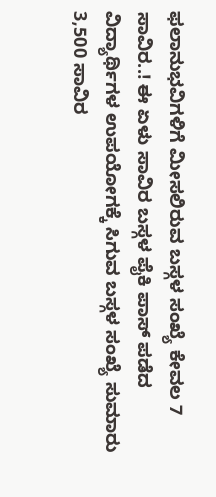ಫಲಾನುಭವಿಗಳಿಗೆ ಮೀಸಲಿರುವ ಬಸ್ಗಳ ಸಂಖ್ಯೆ ಕೇವಲ 7 ಸಾವಿರ..! ಈ ಏಳು ಸಾವಿರ ಬಸ್ಗಳ ಪೈಕಿ ಪಾಸ್ ಪಡೆದ ವಿದ್ಯಾರ್ಥಿಗಳ ಉಪಯೋಗಕ್ಕೆ ಸಿಗುವ ಬಸ್ಗಳ ಸಂಖ್ಯೆ ಸುಮಾರು 3,500 ಸಾವಿರ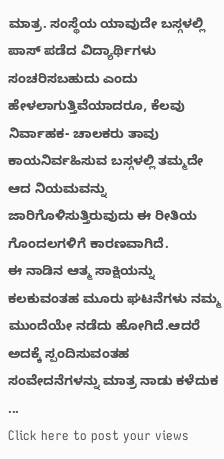ಮಾತ್ರ. ಸಂಸ್ಥೆಯ ಯಾವುದೇ ಬಸ್ಗಳಲ್ಲಿ ಪಾಸ್ ಪಡೆದ ವಿದ್ಯಾರ್ಥಿಗಳು ಸಂಚರಿಸಬಹುದು ಎಂದು ಹೇಳಲಾಗುತ್ತಿವೆಯಾದರೂ, ಕೆಲವು ನಿರ್ವಾಹಕ- ಚಾಲಕರು ತಾವು ಕಾಯನಿರ್ವಹಿಸುವ ಬಸ್ಗಳಲ್ಲಿ ತಮ್ಮದೇ ಆದ ನಿಯಮವನ್ನು ಜಾರಿಗೊಳಿಸುತ್ತಿರುವುದು ಈ ರೀತಿಯ ಗೊಂದಲಗಳಿಗೆ ಕಾರಣವಾಗಿದೆ.
ಈ ನಾಡಿನ ಆತ್ಮ ಸಾಕ್ಷಿಯನ್ನು ಕಲಕುವಂತಹ ಮೂರು ಘಟನೆಗಳು ನಮ್ಮ ಮುಂದೆಯೇ ನಡೆದು ಹೋಗಿದೆ.ಆದರೆ ಅದಕ್ಕೆ ಸ್ಪಂದಿಸುವಂತಹ ಸಂವೇದನೆಗಳನ್ನು ಮಾತ್ರ ನಾಡು ಕಳೆದುಕ ...
Click here to post your views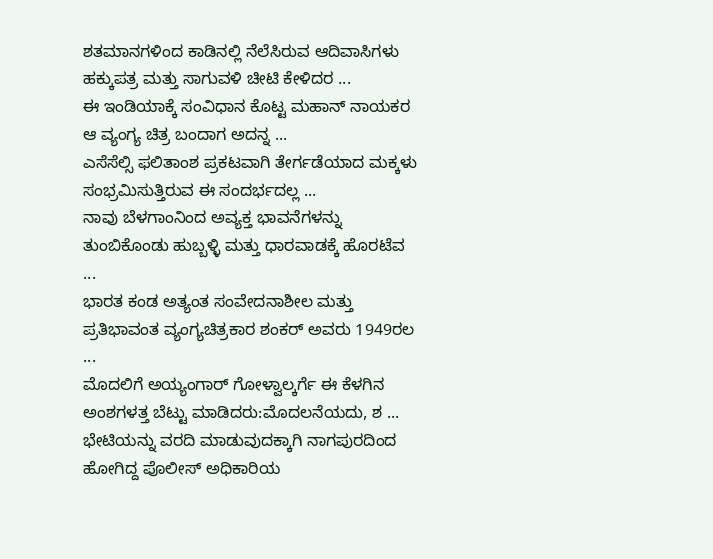ಶತಮಾನಗಳಿಂದ ಕಾಡಿನಲ್ಲಿ ನೆಲೆಸಿರುವ ಆದಿವಾಸಿಗಳು ಹಕ್ಕುಪತ್ರ ಮತ್ತು ಸಾಗುವಳಿ ಚೀಟಿ ಕೇಳಿದರ ...
ಈ ಇಂಡಿಯಾಕ್ಕೆ ಸಂವಿಧಾನ ಕೊಟ್ಟ ಮಹಾನ್ ನಾಯಕರ ಆ ವ್ಯಂಗ್ಯ ಚಿತ್ರ ಬಂದಾಗ ಅದನ್ನ ...
ಎಸೆಸೆಲ್ಸಿ ಫಲಿತಾಂಶ ಪ್ರಕಟವಾಗಿ ತೇರ್ಗಡೆಯಾದ ಮಕ್ಕಳು ಸಂಭ್ರಮಿಸುತ್ತಿರುವ ಈ ಸಂದರ್ಭದಲ್ಲ ...
ನಾವು ಬೆಳಗಾಂನಿಂದ ಅವ್ಯಕ್ತ ಭಾವನೆಗಳನ್ನು ತುಂಬಿಕೊಂಡು ಹುಬ್ಬಳ್ಳಿ ಮತ್ತು ಧಾರವಾಡಕ್ಕೆ ಹೊರಟೆವ ...
ಭಾರತ ಕಂಡ ಅತ್ಯಂತ ಸಂವೇದನಾಶೀಲ ಮತ್ತು ಪ್ರತಿಭಾವಂತ ವ್ಯಂಗ್ಯಚಿತ್ರಕಾರ ಶಂಕರ್ ಅವರು 1949ರಲ ...
ಮೊದಲಿಗೆ ಅಯ್ಯಂಗಾರ್ ಗೋಳ್ವಾಲ್ಕರ್ಗೆ ಈ ಕೆಳಗಿನ ಅಂಶಗಳತ್ತ ಬೆಟ್ಟು ಮಾಡಿದರು:ಮೊದಲನೆಯದು, ಶ ...
ಭೇಟಿಯನ್ನು ವರದಿ ಮಾಡುವುದಕ್ಕಾಗಿ ನಾಗಪುರದಿಂದ ಹೋಗಿದ್ದ ಪೊಲೀಸ್ ಅಧಿಕಾರಿಯ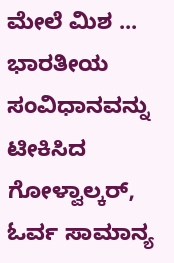ಮೇಲೆ ಮಿಶ ...
ಭಾರತೀಯ ಸಂವಿಧಾನವನ್ನು ಟೀಕಿಸಿದ ಗೋಳ್ವಾಲ್ಕರ್, ಓರ್ವ ಸಾಮಾನ್ಯ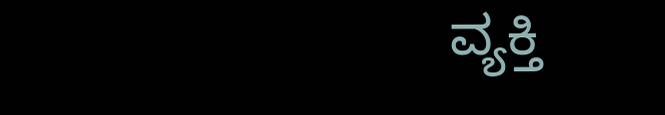ವ್ಯಕ್ತಿ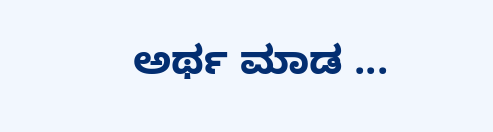ಅರ್ಥ ಮಾಡ ...